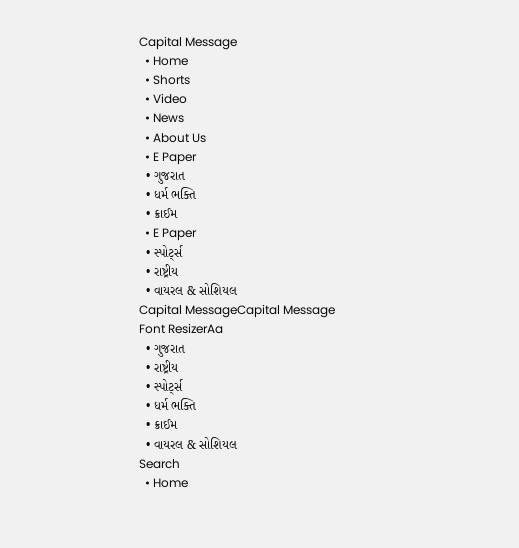Capital Message
  • Home
  • Shorts
  • Video
  • News
  • About Us
  • E Paper
  • ગુજરાત
  • ધર્મ ભક્તિ
  • ક્રાઈમ
  • E Paper
  • સ્પોર્ટ્સ
  • રાષ્ટ્રીય
  • વાયરલ & સોશિયલ
Capital MessageCapital Message
Font ResizerAa
  • ગુજરાત
  • રાષ્ટ્રીય
  • સ્પોર્ટ્સ
  • ધર્મ ભક્તિ
  • ક્રાઈમ
  • વાયરલ & સોશિયલ
Search
  • Home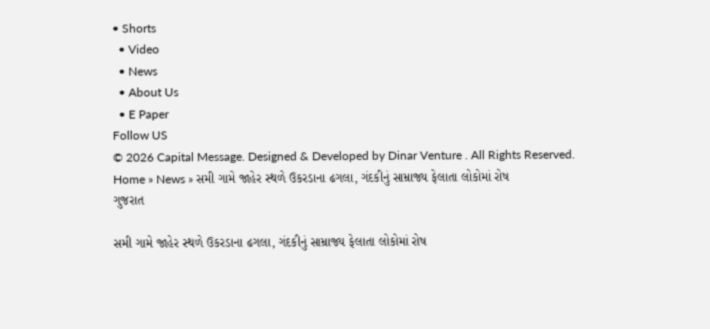• Shorts
  • Video
  • News
  • About Us
  • E Paper
Follow US
© 2026 Capital Message. Designed & Developed by Dinar Venture . All Rights Reserved.
Home » News » સમી ગામે જાહેર સ્થળે ઉકરડાના ઢગલા, ગંદકીનું સામ્રાજ્ય ફેલાતા લોકોમાં રોષ
ગુજરાત

સમી ગામે જાહેર સ્થળે ઉકરડાના ઢગલા, ગંદકીનું સામ્રાજ્ય ફેલાતા લોકોમાં રોષ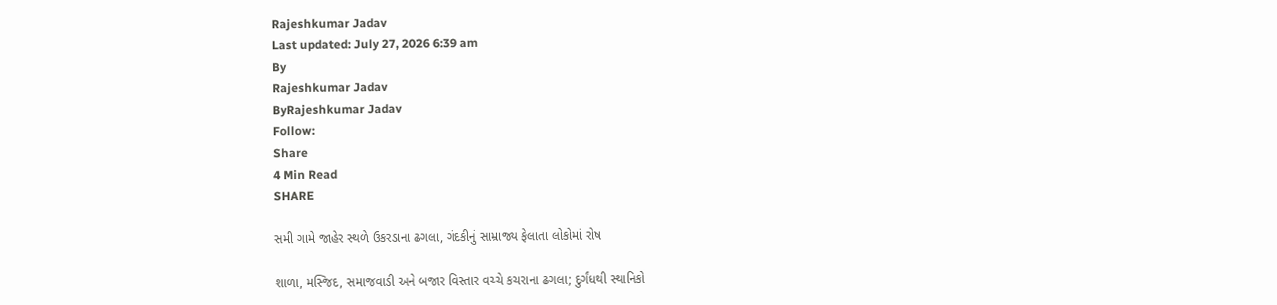Rajeshkumar Jadav
Last updated: July 27, 2026 6:39 am
By
Rajeshkumar Jadav
ByRajeshkumar Jadav
Follow:
Share
4 Min Read
SHARE

સમી ગામે જાહેર સ્થળે ઉકરડાના ઢગલા, ગંદકીનું સામ્રાજ્ય ફેલાતા લોકોમાં રોષ

શાળા, મસ્જિદ, સમાજવાડી અને બજાર વિસ્તાર વચ્ચે કચરાના ઢગલા; દુર્ગંધથી સ્થાનિકો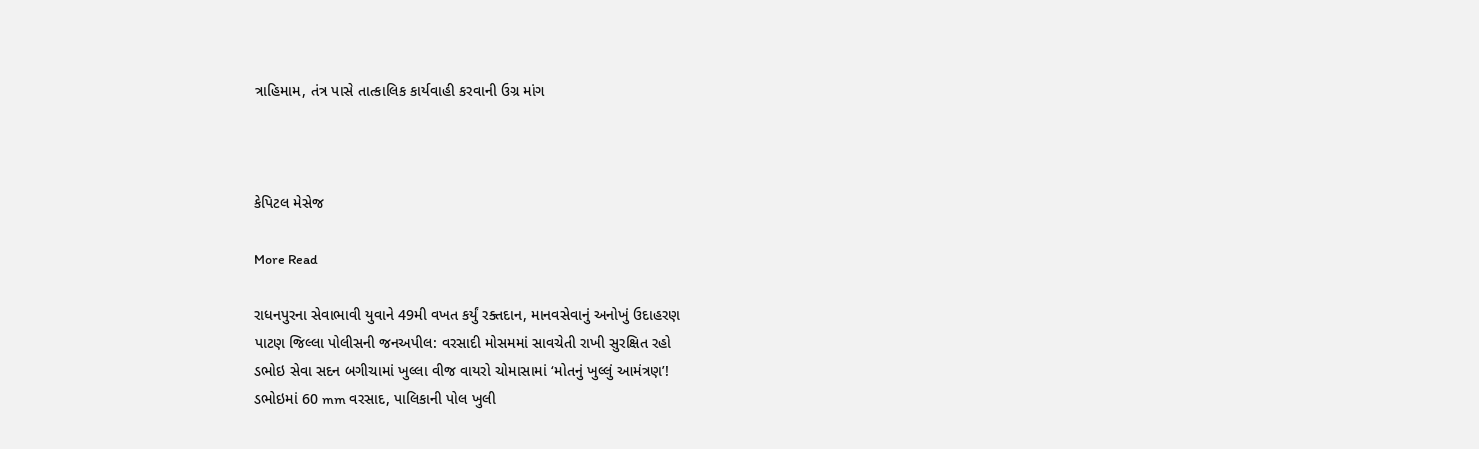ત્રાહિમામ, તંત્ર પાસે તાત્કાલિક કાર્યવાહી કરવાની ઉગ્ર માંગ



કેપિટલ મેસેજ

More Read

રાધનપુરના સેવાભાવી યુવાને 49મી વખત કર્યું રક્તદાન, માનવસેવાનું અનોખું ઉદાહરણ
પાટણ જિલ્લા પોલીસની જનઅપીલ: વરસાદી મોસમમાં સાવચેતી રાખી સુરક્ષિત રહો
ડભોઇ સેવા સદન બગીચામાં ખુલ્લા વીજ વાયરો ચોમાસામાં ‘મોતનું ખુલ્લું આમંત્રણ’!
ડભોઇમાં 60 mm વરસાદ, પાલિકાની પોલ ખુલી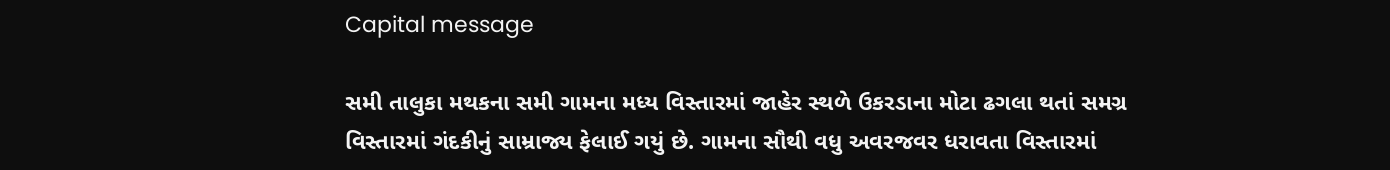Capital message

સમી તાલુકા મથકના સમી ગામના મધ્ય વિસ્તારમાં જાહેર સ્થળે ઉકરડાના મોટા ઢગલા થતાં સમગ્ર વિસ્તારમાં ગંદકીનું સામ્રાજ્ય ફેલાઈ ગયું છે. ગામના સૌથી વધુ અવરજવર ધરાવતા વિસ્તારમાં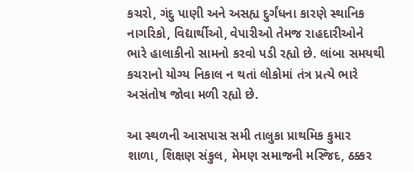કચરો, ગંદુ પાણી અને અસહ્ય દુર્ગંધના કારણે સ્થાનિક નાગરિકો, વિદ્યાર્થીઓ, વેપારીઓ તેમજ રાહદારીઓને ભારે હાલાકીનો સામનો કરવો પડી રહ્યો છે. લાંબા સમયથી કચરાનો યોગ્ય નિકાલ ન થતાં લોકોમાં તંત્ર પ્રત્યે ભારે અસંતોષ જોવા મળી રહ્યો છે.

આ સ્થળની આસપાસ સમી તાલુકા પ્રાથમિક કુમાર શાળા, શિક્ષણ સંકુલ, મેમણ સમાજની મસ્જિદ, ઠક્કર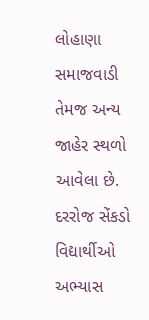લોહાણા સમાજવાડી તેમજ અન્ય જાહેર સ્થળો આવેલા છે. દરરોજ સેંકડો વિદ્યાર્થીઓ અભ્યાસ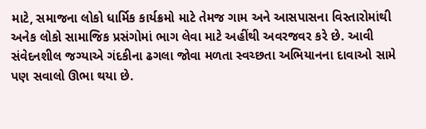માટે, સમાજના લોકો ધાર્મિક કાર્યક્રમો માટે તેમજ ગામ અને આસપાસના વિસ્તારોમાંથી અનેક લોકો સામાજિક પ્રસંગોમાં ભાગ લેવા માટે અહીંથી અવરજવર કરે છે. આવી સંવેદનશીલ જગ્યાએ ગંદકીના ઢગલા જોવા મળતા સ્વચ્છતા અભિયાનના દાવાઓ સામે પણ સવાલો ઊભા થયા છે.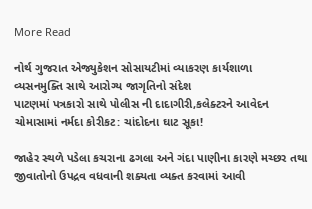More Read

નોર્થ ગુજરાત એજ્યુકેશન સોસાયટીમાં વ્યાકરણ કાર્યશાળા
વ્યસનમુક્તિ સાથે આરોગ્ય જાગૃતિનો સંદેશ
પાટણમાં પત્રકારો સાથે પોલીસ ની દાદાગીરી,કલેક્ટરને આવેદન
ચોમાસામાં નર્મદા કોરીકટ: ચાંદોદના ઘાટ સૂકા!

જાહેર સ્થળે પડેલા કચરાના ઢગલા અને ગંદા પાણીના કારણે મચ્છર તથા જીવાતોનો ઉપદ્રવ વધવાની શક્યતા વ્યક્ત કરવામાં આવી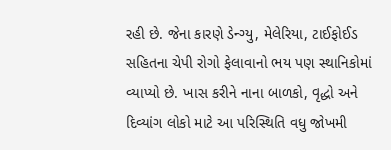રહી છે. જેના કારણે ડેન્ગ્યુ, મેલેરિયા, ટાઈફોઈડ સહિતના ચેપી રોગો ફેલાવાનો ભય પણ સ્થાનિકોમાં વ્યાપ્યો છે. ખાસ કરીને નાના બાળકો, વૃદ્ધો અને દિવ્યાંગ લોકો માટે આ પરિસ્થિતિ વધુ જોખમી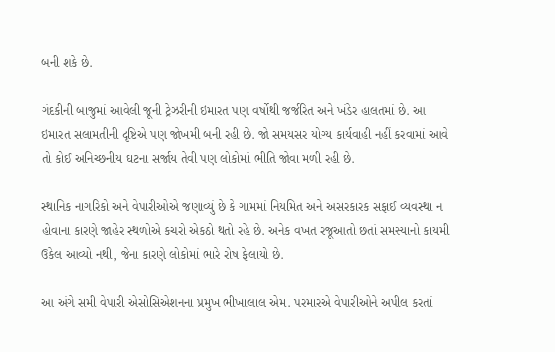બની શકે છે.

ગંદકીની બાજુમાં આવેલી જૂની ટ્રેઝરીની ઇમારત પણ વર્ષોથી જર્જરિત અને ખંડેર હાલતમાં છે. આ ઇમારત સલામતીની દૃષ્ટિએ પણ જોખમી બની રહી છે. જો સમયસર યોગ્ય કાર્યવાહી નહીં કરવામાં આવે તો કોઈ અનિચ્છનીય ઘટના સર્જાય તેવી પણ લોકોમાં ભીતિ જોવા મળી રહી છે.

સ્થાનિક નાગરિકો અને વેપારીઓએ જણાવ્યું છે કે ગામમાં નિયમિત અને અસરકારક સફાઈ વ્યવસ્થા ન હોવાના કારણે જાહેર સ્થળોએ કચરો એકઠો થતો રહે છે. અનેક વખત રજૂઆતો છતાં સમસ્યાનો કાયમી ઉકેલ આવ્યો નથી, જેના કારણે લોકોમાં ભારે રોષ ફેલાયો છે.

આ અંગે સમી વેપારી એસોસિએશનના પ્રમુખ ભીખાલાલ એમ. પરમારએ વેપારીઓને અપીલ કરતાં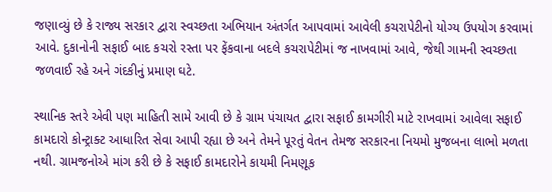જણાવ્યું છે કે રાજ્ય સરકાર દ્વારા સ્વચ્છતા અભિયાન અંતર્ગત આપવામાં આવેલી કચરાપેટીનો યોગ્ય ઉપયોગ કરવામાં આવે. દુકાનોની સફાઈ બાદ કચરો રસ્તા પર ફેંકવાના બદલે કચરાપેટીમાં જ નાખવામાં આવે, જેથી ગામની સ્વચ્છતા જળવાઈ રહે અને ગંદકીનું પ્રમાણ ઘટે.

સ્થાનિક સ્તરે એવી પણ માહિતી સામે આવી છે કે ગ્રામ પંચાયત દ્વારા સફાઈ કામગીરી માટે રાખવામાં આવેલા સફાઈ કામદારો કોન્ટ્રાક્ટ આધારિત સેવા આપી રહ્યા છે અને તેમને પૂરતું વેતન તેમજ સરકારના નિયમો મુજબના લાભો મળતા નથી. ગ્રામજનોએ માંગ કરી છે કે સફાઈ કામદારોને કાયમી નિમણૂક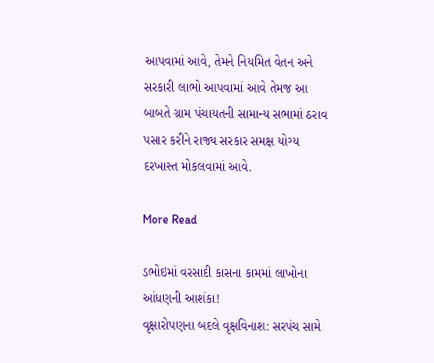આપવામાં આવે, તેમને નિયમિત વેતન અને સરકારી લાભો આપવામાં આવે તેમજ આ બાબતે ગ્રામ પંચાયતની સામાન્ય સભામાં ઠરાવ પસાર કરીને રાજ્ય સરકાર સમક્ષ યોગ્ય દરખાસ્ત મોકલવામાં આવે.

More Read

ડભોઇમાં વરસાદી કાસના કામમાં લાખોના આંધણની આશંકા!
વૃક્ષારોપણના બદલે વૃક્ષવિનાશ: સરપંચ સામે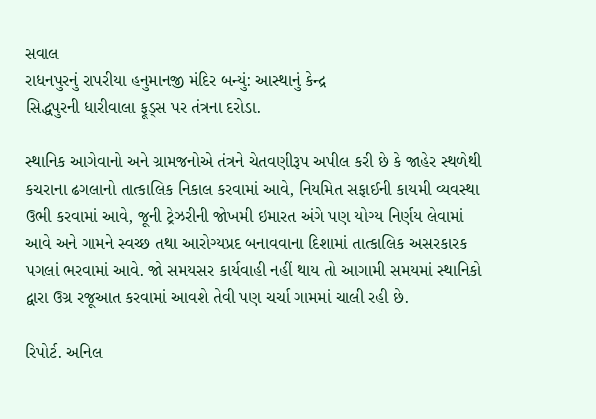સવાલ
રાધનપુરનું રાપરીયા હનુમાનજી મંદિર બન્યું: આસ્થાનું કેન્દ્ર
સિદ્ધપુરની ધારીવાલા ફૂડ્સ પર તંત્રના દરોડા.

સ્થાનિક આગેવાનો અને ગ્રામજનોએ તંત્રને ચેતવણીરૂપ અપીલ કરી છે કે જાહેર સ્થળેથી કચરાના ઢગલાનો તાત્કાલિક નિકાલ કરવામાં આવે, નિયમિત સફાઈની કાયમી વ્યવસ્થા ઉભી કરવામાં આવે, જૂની ટ્રેઝરીની જોખમી ઇમારત અંગે પણ યોગ્ય નિર્ણય લેવામાં આવે અને ગામને સ્વચ્છ તથા આરોગ્યપ્રદ બનાવવાના દિશામાં તાત્કાલિક અસરકારક પગલાં ભરવામાં આવે. જો સમયસર કાર્યવાહી નહીં થાય તો આગામી સમયમાં સ્થાનિકો દ્વારા ઉગ્ર રજૂઆત કરવામાં આવશે તેવી પણ ચર્ચા ગામમાં ચાલી રહી છે.

રિપોર્ટ. અનિલ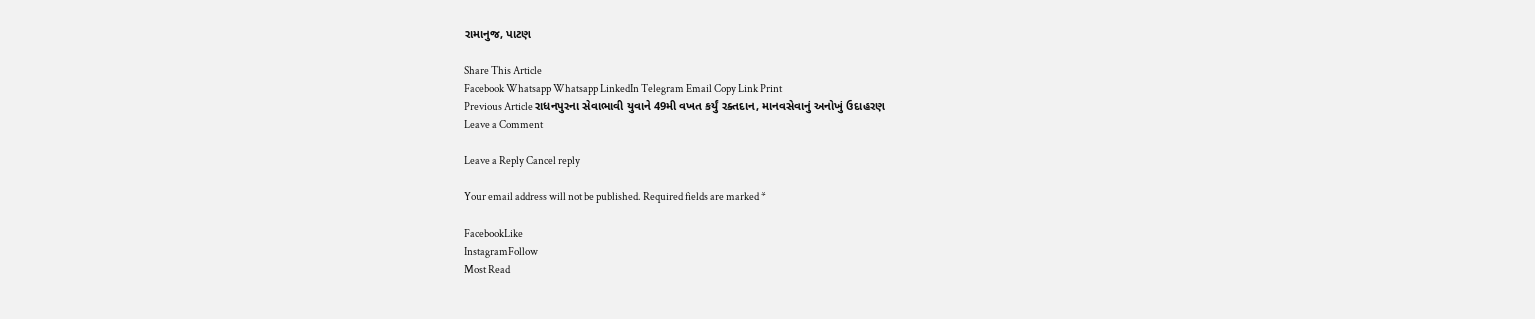રામાનુજ, પાટણ

Share This Article
Facebook Whatsapp Whatsapp LinkedIn Telegram Email Copy Link Print
Previous Article રાધનપુરના સેવાભાવી યુવાને 49મી વખત કર્યું રક્તદાન, માનવસેવાનું અનોખું ઉદાહરણ
Leave a Comment

Leave a Reply Cancel reply

Your email address will not be published. Required fields are marked *

FacebookLike
InstagramFollow
Most Read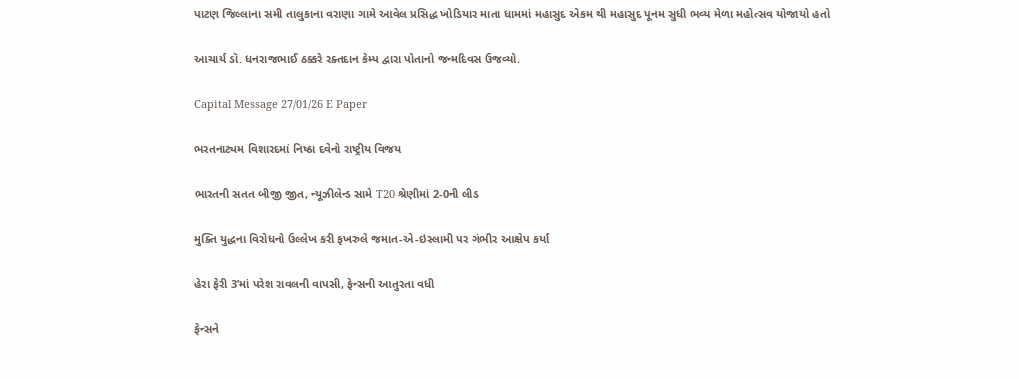પાટણ જિલ્લાના સમી તાલુકાના વરાણા ગામે આવેલ પ્રસિદ્ધ ખોડિયાર માતા ધામમાં મહાસુદ એકમ થી મહાસુદ પૂનમ સુધી ભવ્ય મેળા મહોત્સવ યોજાયો હતો

આચાર્ય ડૉ. ધનરાજભાઈ ઠક્કરે રક્તદાન કેમ્પ દ્વારા પોતાનો જન્મદિવસ ઉજવ્યો.

Capital Message 27/01/26 E Paper

ભરતનાટ્યમ વિશારદમાં નિષ્ઠા દવેનો રાષ્ટ્રીય વિજય

ભારતની સતત બીજી જીત, ન્યૂઝીલેન્ડ સામે T20 શ્રેણીમાં 2-0ની લીડ

મુક્તિ યુદ્ધના વિરોધનો ઉલ્લેખ કરી ફખરુલે જમાત-એ-ઇસ્લામી પર ગંભીર આક્ષેપ કર્યા

હેરા ફેરી 3’માં પરેશ રાવલની વાપસી, ફેન્સની આતુરતા વધી

ફેન્સને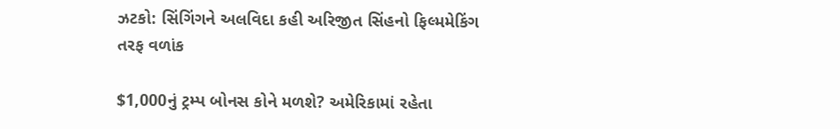ઝટકો: સિંગિંગને અલવિદા કહી અરિજીત સિંહનો ફિલ્મમેકિંગ તરફ વળાંક

$1,000નું ટ્રમ્પ બોનસ કોને મળશે? અમેરિકામાં રહેતા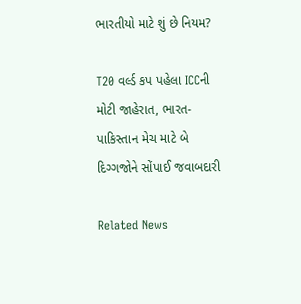ભારતીયો માટે શું છે નિયમ?

T20 વર્લ્ડ કપ પહેલા ICCની મોટી જાહેરાત, ભારત-પાકિસ્તાન મેચ માટે બે દિગ્ગજોને સોંપાઈ જવાબદારી

Related News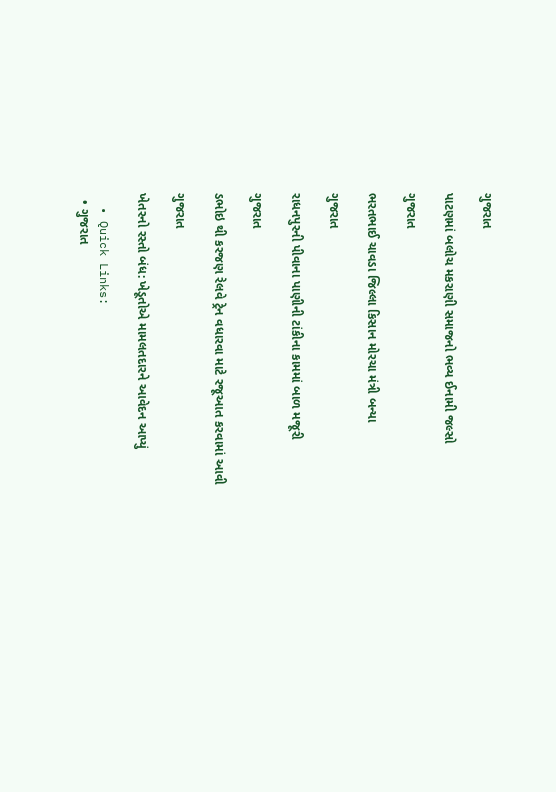ગુજરાત

પાટણમાં બલોચ મકરાણી સમાજનો ભવ્ય ઈનામી જલ્સો

ગુજરાત

ભરતભાઈ ચાવડા જિલ્લા કિસાન મોરચા મંત્રી બન્યા

ગુજરાત

રાધનપુરની પીવાના પાણીની ટાંકીના કામમાં બાળ મજૂરી

ગુજરાત

ડભોઇ થી કરજણ રેલવે ટ્રેન વધારવા માટે રજૂઆત કરવામાં આવી

ગુજરાત

ખેતરનો રસ્તો બંધ: ખેડૂતોએ મામલતદારને આવેદન આપ્યું

  • Quick Links:
  • ગુજરાત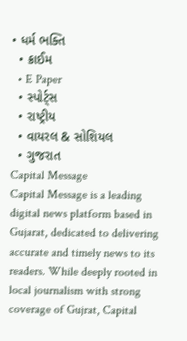• ધર્મ ભક્તિ
  • ક્રાઈમ
  • E Paper
  • સ્પોર્ટ્સ
  • રાષ્ટ્રીય
  • વાયરલ & સોશિયલ
  • ગુજરાત
Capital Message
Capital Message is a leading digital news platform based in Gujarat, dedicated to delivering accurate and timely news to its readers. While deeply rooted in local journalism with strong coverage of Gujrat, Capital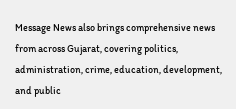Message News also brings comprehensive news from across Gujarat, covering politics, administration, crime, education, development, and public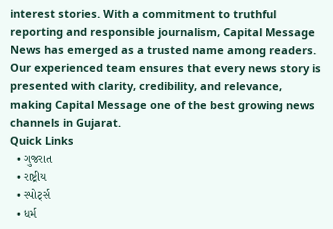interest stories. With a commitment to truthful reporting and responsible journalism, Capital Message News has emerged as a trusted name among readers. Our experienced team ensures that every news story is presented with clarity, credibility, and relevance, making Capital Message one of the best growing news channels in Gujarat.
Quick Links
  • ગુજરાત
  • રાષ્ટ્રીય
  • સ્પોર્ટ્સ
  • ધર્મ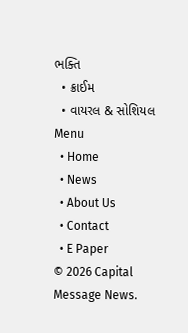ભક્તિ
  • ક્રાઈમ
  • વાયરલ & સોશિયલ
Menu
  • Home
  • News
  • About Us
  • Contact
  • E Paper
© 2026 Capital Message News.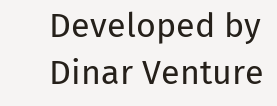Developed by Dinar Venture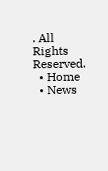. All Rights Reserved.
  • Home
  • News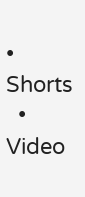• Shorts
  • Video